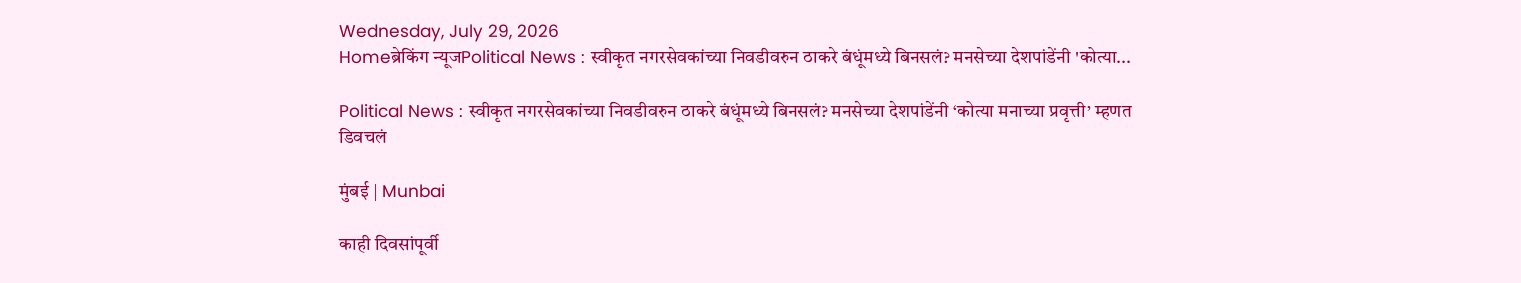Wednesday, July 29, 2026
Homeब्रेकिंग न्यूजPolitical News : स्वीकृत नगरसेवकांच्या निवडीवरुन ठाकरे बंधूंमध्ये बिनसलं? मनसेच्या देशपांडेंनी 'कोत्या...

Political News : स्वीकृत नगरसेवकांच्या निवडीवरुन ठाकरे बंधूंमध्ये बिनसलं? मनसेच्या देशपांडेंनी ‘कोत्या मनाच्या प्रवृत्ती’ म्हणत डिवचलं

मुंबई | Munbai

काही दिवसांपूर्वी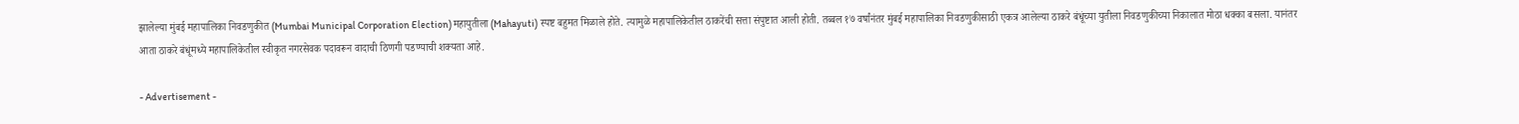झालेल्या मुंबई महापालिका निवडणुकीत (Mumbai Municipal Corporation Election) महायुतीला (Mahayuti) स्पष्ट बहुमत मिळाले होते. त्यामुळे महापालिकेतील ठाकरेंची सत्ता संपुष्टात आली होती. तब्बल १७ वर्षांनंतर मुंबई महापालिका निवडणुकीसाठी एकत्र आलेल्या ठाकरे बंधूंच्या युतीला निवडणुकीच्या निकालात मोठा धक्का बसला. यानंतर आता ठाकरे बंधूंमध्ये महापालिकेतील स्वीकृत नगरसेवक पदावरून वादाची ठिणगी पडण्याची शक्यता आहे.

- Advertisement -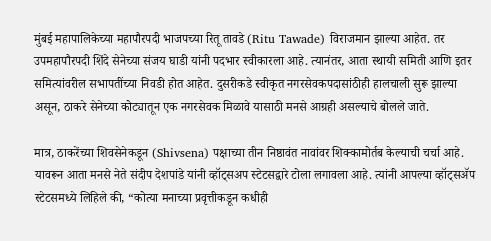मुंबई महापालिकेच्या महापौरपदी भाजपच्या रितू तावडे (Ritu Tawade) विराजमान झाल्या आहेत. तर उपमहापौरपदी शिंदे सेनेच्या संजय घाडी यांनी पदभार स्वीकारला आहे. त्यानंतर, आता स्थायी समिती आणि इतर समित्यांवरील सभापतींच्या निवडी होत आहेत. दुसरीकडे स्वीकृत नगरसेवकपदासांठीही हालचाली सुरू झाल्या असून, ठाकरे सेनेच्या कोट्यातून एक नगरसेवक मिळावे यासाठी मनसे आग्रही असल्याचे बोलले जाते.

मात्र, ठाकरेंच्या शिवसेनेकडून (Shivsena) पक्षाच्या तीन निष्ठावंत नावांवर शिक्कामोर्तब केल्याची चर्चा आहे. यावरून आता मनसे नेते संदीप देशपांडे यांनी व्हॉट्सअप स्टेटसद्वारे टोला लगावला आहे. त्यांनी आपल्या व्हॉट्सॲप स्टेटसमध्ये लिहिले की, “कोत्या मनाच्या प्रवृत्तीकडून कधीही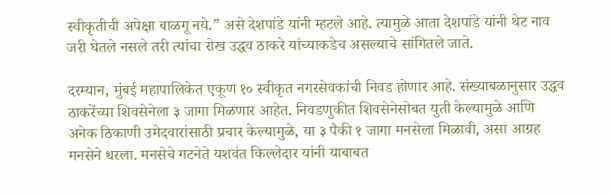स्वीकृतीची अपेक्षा बाळगू नये.” असे देशपांडे यांनी म्हटले आहे. त्यामुळे आता देशपांडे यांनी थेट नाव जरी घेतले नसले तरी त्यांचा रोख उद्धव ठाकरे यांच्याकडेच असल्याचे सांगितले जाते.

दरम्यान, मुंबई महापालिकेत एकूण १० स्वीकृत नगरसेवकांची निवड होणार आहे. संख्याबळानुसार उद्धव ठाकरेंच्या शिवसेनेला ३ जागा मिळणार आहेत. निवडणुकीत शिवसेनेसोबत युती केल्यामुळे आणि अनेक ठिकाणी उमेदवारांसाठी प्रचार केल्यामुळे, या ३ पैकी १ जागा मनसेला मिळावी, असा आग्रह मनसेने धरला. मनसेचे गटनेते यशवंत किल्लेदार यांनी याबाबत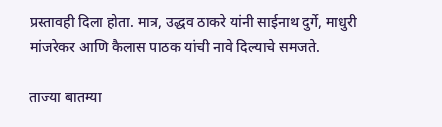प्रस्तावही दिला होता. मात्र, उद्धव ठाकरे यांनी साईनाथ दुर्गे, माधुरी मांजरेकर आणि कैलास पाठक यांची नावे दिल्याचे समजते.

ताज्या बातम्या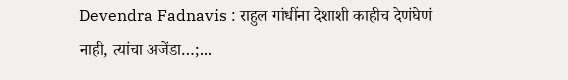Devendra Fadnavis : राहुल गांधींना देशाशी काहीच देणंघेणं नाही, त्यांचा अजेंडा…;...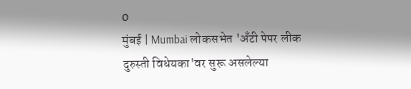0
मुंबई | Mumbai लोकसभेत 'अँटी पेपर लीक दुरुस्ती विधेयका'वर सुरू असलेल्या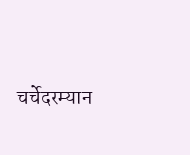चर्चेदरम्यान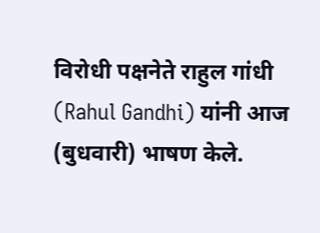विरोधी पक्षनेते राहुल गांधी (Rahul Gandhi) यांनी आज (बुधवारी) भाषण केले.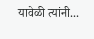यावेळी त्यांनी...